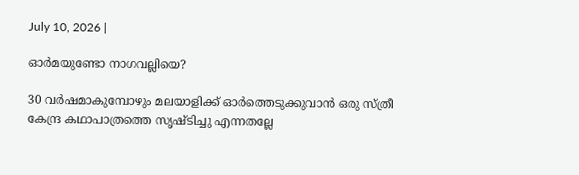July 10, 2026 |

ഓര്‍മയുണ്ടോ നാഗവല്ലിയെ?

30 വര്‍ഷമാകുമ്പോഴും മലയാളിക്ക് ഓര്‍ത്തെടുക്കുവാന്‍ ഒരു സ്ത്രീ കേന്ദ്ര കഥാപാത്രത്തെ സൃഷ്ടിച്ചു എന്നതല്ലേ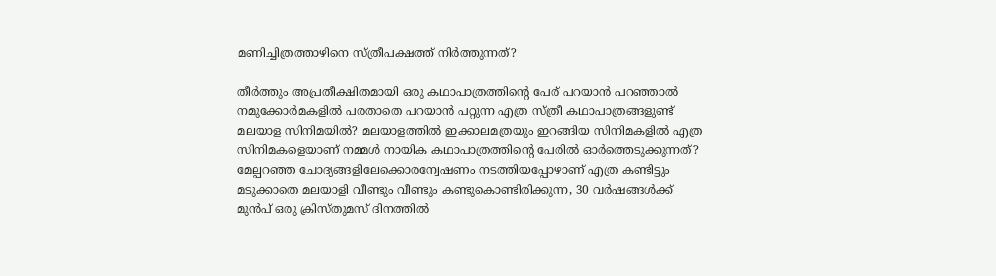മണിച്ചിത്രത്താഴിനെ സ്ത്രീപക്ഷത്ത് നിര്‍ത്തുന്നത്?

തീര്‍ത്തും അപ്രതീക്ഷിതമായി ഒരു കഥാപാത്രത്തിന്റെ പേര് പറയാന്‍ പറഞ്ഞാല്‍ നമുക്കോര്‍മകളില്‍ പരതാതെ പറയാന്‍ പറ്റുന്ന എത്ര സ്ത്രീ കഥാപാത്രങ്ങളുണ്ട് മലയാള സിനിമയില്‍? മലയാളത്തില്‍ ഇക്കാലമത്രയും ഇറങ്ങിയ സിനിമകളില്‍ എത്ര സിനിമകളെയാണ് നമ്മള്‍ നായിക കഥാപാത്രത്തിന്റെ പേരില്‍ ഓര്‍ത്തെടുക്കുന്നത്? മേല്പറഞ്ഞ ചോദ്യങ്ങളിലേക്കൊരന്വേഷണം നടത്തിയപ്പോഴാണ് എത്ര കണ്ടിട്ടും മടുക്കാതെ മലയാളി വീണ്ടും വീണ്ടും കണ്ടുകൊണ്ടിരിക്കുന്ന, 30 വര്‍ഷങ്ങള്‍ക്ക് മുന്‍പ് ഒരു ക്രിസ്തുമസ് ദിനത്തില്‍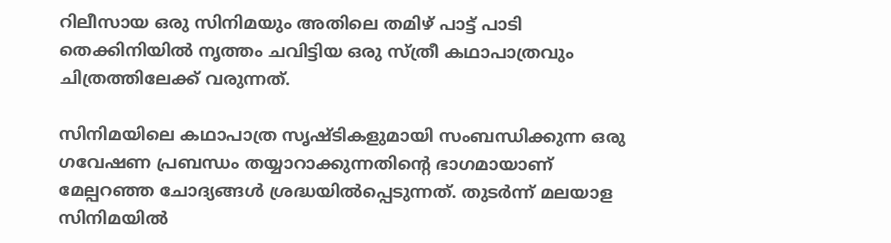റിലീസായ ഒരു സിനിമയും അതിലെ തമിഴ് പാട്ട് പാടി തെക്കിനിയില്‍ നൃത്തം ചവിട്ടിയ ഒരു സ്ത്രീ കഥാപാത്രവും ചിത്രത്തിലേക്ക് വരുന്നത്.

സിനിമയിലെ കഥാപാത്ര സൃഷ്ടികളുമായി സംബന്ധിക്കുന്ന ഒരു ഗവേഷണ പ്രബന്ധം തയ്യാറാക്കുന്നതിന്റെ ഭാഗമായാണ് മേല്പറഞ്ഞ ചോദ്യങ്ങള്‍ ശ്രദ്ധയില്‍പ്പെടുന്നത്. തുടര്‍ന്ന് മലയാള സിനിമയില്‍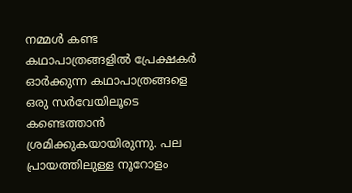നമ്മള്‍ കണ്ട കഥാപാത്രങ്ങളില്‍ പ്രേക്ഷകര്‍ ഓര്‍ക്കുന്ന കഥാപാത്രങ്ങളെ ഒരു സര്‍വേയിലൂടെ കണ്ടെത്താന്‍ ശ്രമിക്കുകയായിരുന്നു. പല പ്രായത്തിലുള്ള നൂറോളം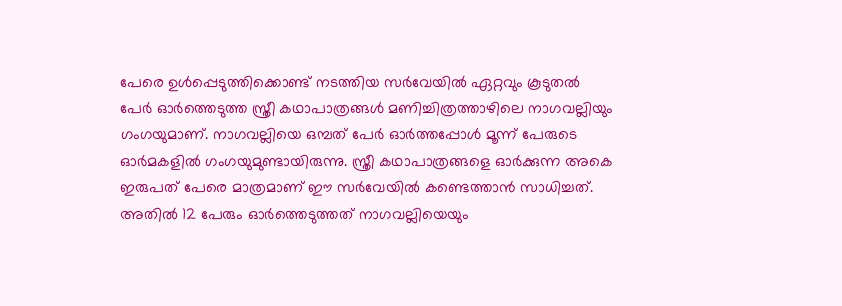പേരെ ഉള്‍പ്പെടുത്തിക്കൊണ്ട് നടത്തിയ സര്‍വേയില്‍ ഏറ്റവും കൂടുതല്‍ പേര്‍ ഓര്‍ത്തെടുത്ത സ്ത്രീ കഥാപാത്രങ്ങള്‍ മണിച്ചിത്രത്താഴിലെ നാഗവല്ലിയും ഗംഗയുമാണ്. നാഗവല്ലിയെ ഒമ്പത് പേര്‍ ഓര്‍ത്തപ്പോള്‍ മൂന്ന് പേരുടെ ഓര്‍മകളില്‍ ഗംഗയുമുണ്ടായിരുന്നു. സ്ത്രീ കഥാപാത്രങ്ങളെ ഓര്‍ക്കുന്ന അകെ ഇരുപത് പേരെ മാത്രമാണ് ഈ സര്‍വേയില്‍ കണ്ടെത്താന്‍ സാധിച്ചത്. അതില്‍ 12 പേരും ഓര്‍ത്തെടുത്തത് നാഗവല്ലിയെയും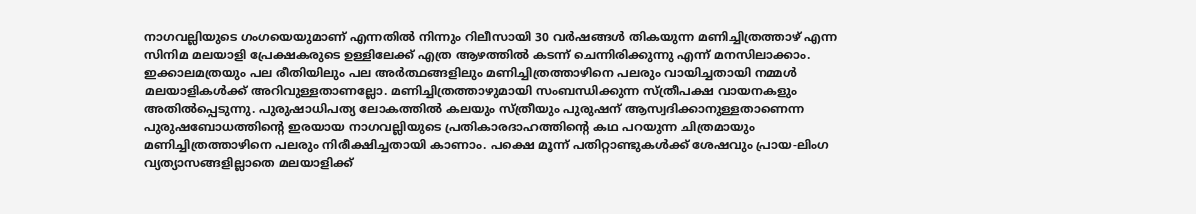നാഗവല്ലിയുടെ ഗംഗയെയുമാണ് എന്നതില്‍ നിന്നും റിലീസായി 30 വര്‍ഷങ്ങള്‍ തികയുന്ന മണിച്ചിത്രത്താഴ് എന്ന സിനിമ മലയാളി പ്രേക്ഷകരുടെ ഉള്ളിലേക്ക് എത്ര ആഴത്തില്‍ കടന്ന് ചെന്നിരിക്കുന്നു എന്ന് മനസിലാക്കാം. ഇക്കാലമത്രയും പല രീതിയിലും പല അര്‍ത്ഥങ്ങളിലും മണിച്ചിത്രത്താഴിനെ പലരും വായിച്ചതായി നമ്മള്‍ മലയാളികള്‍ക്ക് അറിവുള്ളതാണല്ലോ. മണിച്ചിത്രത്താഴുമായി സംബന്ധിക്കുന്ന സ്ത്രീപക്ഷ വായനകളും അതില്‍പ്പെടുന്നു. പുരുഷാധിപത്യ ലോകത്തില്‍ കലയും സ്ത്രീയും പുരുഷന് ആസ്വദിക്കാനുള്ളതാണെന്ന പുരുഷബോധത്തിന്റെ ഇരയായ നാഗവല്ലിയുടെ പ്രതികാരദാഹത്തിന്റെ കഥ പറയുന്ന ചിത്രമായും മണിച്ചിത്രത്താഴിനെ പലരും നിരീക്ഷിച്ചതായി കാണാം. പക്ഷെ മൂന്ന് പതിറ്റാണ്ടുകള്‍ക്ക് ശേഷവും പ്രായ-ലിംഗ വ്യത്യാസങ്ങളില്ലാതെ മലയാളിക്ക്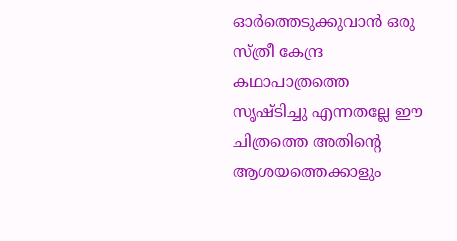ഓര്‍ത്തെടുക്കുവാന്‍ ഒരു സ്ത്രീ കേന്ദ്ര കഥാപാത്രത്തെ സൃഷ്ടിച്ചു എന്നതല്ലേ ഈ ചിത്രത്തെ അതിന്റെ ആശയത്തെക്കാളും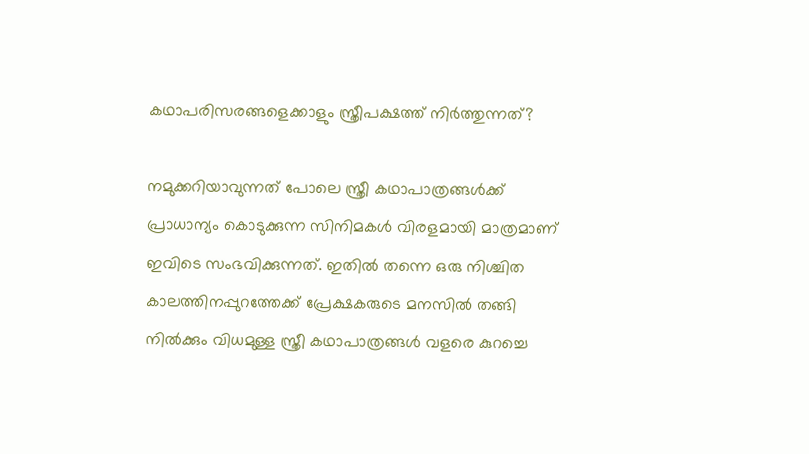കഥാപരിസരങ്ങളെക്കാളും സ്ത്രീപക്ഷത്ത് നിര്‍ത്തുന്നത്?

നമുക്കറിയാവുന്നത് പോലെ സ്ത്രീ കഥാപാത്രങ്ങള്‍ക്ക് പ്രാധാന്യം കൊടുക്കുന്ന സിനിമകള്‍ വിരളമായി മാത്രമാണ് ഇവിടെ സംഭവിക്കുന്നത്. ഇതില്‍ തന്നെ ഒരു നിശ്ചിത കാലത്തിനപ്പുറത്തേക്ക് പ്രേക്ഷകരുടെ മനസില്‍ തങ്ങി നില്‍ക്കും വിധമുള്ള സ്ത്രീ കഥാപാത്രങ്ങള്‍ വളരെ കുറച്ചെ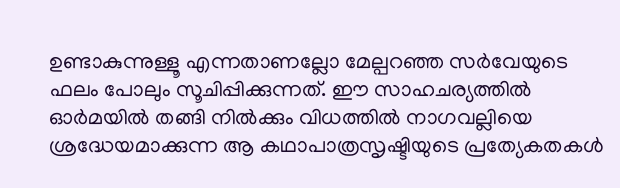ഉണ്ടാകുന്നുള്ളൂ എന്നതാണല്ലോ മേല്പറഞ്ഞ സര്‍വേയുടെ ഫലം പോലും സൂചിപ്പിക്കുന്നത്. ഈ സാഹചര്യത്തില്‍ ഓര്‍മയില്‍ തങ്ങി നില്‍ക്കും വിധത്തില്‍ നാഗവല്ലിയെ ശ്രദ്ധേയമാക്കുന്ന ആ കഥാപാത്രസൃഷ്ടിയുടെ പ്രത്യേകതകള്‍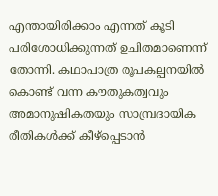എന്തായിരിക്കാം എന്നത് കൂടി പരിശോധിക്കുന്നത് ഉചിതമാണെന്ന് തോന്നി. കഥാപാത്ര രൂപകല്പനയില്‍ കൊണ്ട് വന്ന കൗതുകത്വവും അമാനുഷികതയും സാമ്പ്രദായിക രീതികള്‍ക്ക് കീഴ്‌പ്പെടാന്‍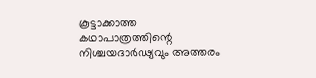കൂട്ടാക്കാത്ത കഥാപാത്രത്തിന്റെ നിശ്ചയദാര്‍ഢ്യവും അത്തരം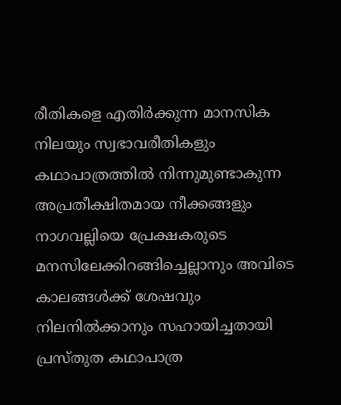രീതികളെ എതിര്‍ക്കുന്ന മാനസിക നിലയും സ്വഭാവരീതികളും കഥാപാത്രത്തില്‍ നിന്നുമുണ്ടാകുന്ന അപ്രതീക്ഷിതമായ നീക്കങ്ങളും നാഗവല്ലിയെ പ്രേക്ഷകരുടെ മനസിലേക്കിറങ്ങിച്ചെല്ലാനും അവിടെ കാലങ്ങള്‍ക്ക് ശേഷവും നിലനില്‍ക്കാനും സഹായിച്ചതായി പ്രസ്തുത കഥാപാത്ര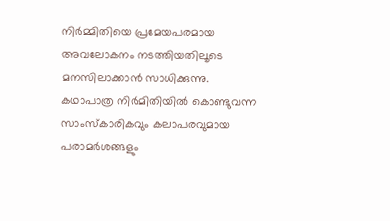നിര്‍മ്മിതിയെ പ്രമേയപരമായ അവലോകനം നടത്തിയതിലൂടെ മനസിലാക്കാന്‍ സാധിക്കുന്നു. കഥാപാത്ര നിര്‍മിതിയില്‍ കൊണ്ടുവന്ന സാംസ്‌കാരികവും കലാപരവുമായ പരാമര്‍ശങ്ങളും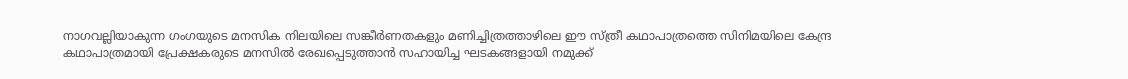നാഗവല്ലിയാകുന്ന ഗംഗയുടെ മനസിക നിലയിലെ സങ്കീര്‍ണതകളും മണിച്ചിത്രത്താഴിലെ ഈ സ്ത്രീ കഥാപാത്രത്തെ സിനിമയിലെ കേന്ദ്ര കഥാപാത്രമായി പ്രേക്ഷകരുടെ മനസില്‍ രേഖപ്പെടുത്താന്‍ സഹായിച്ച ഘടകങ്ങളായി നമുക്ക്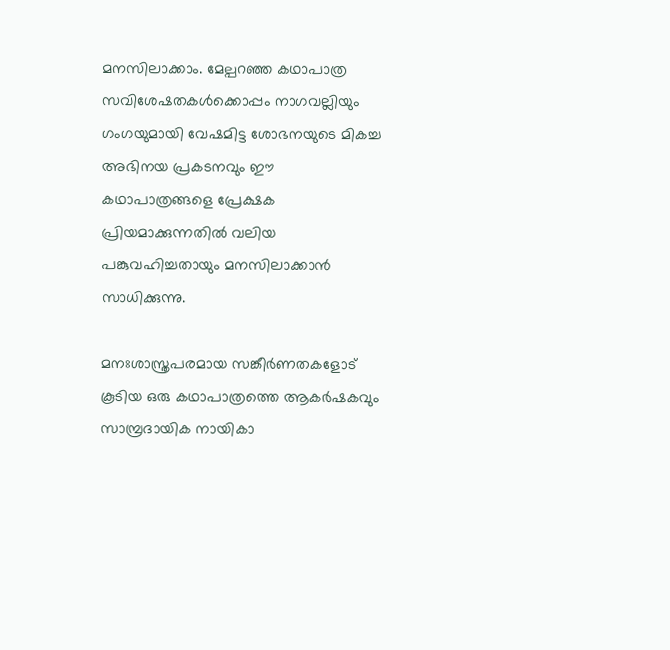മനസിലാക്കാം. മേല്പറഞ്ഞ കഥാപാത്ര സവിശേഷതകള്‍ക്കൊപ്പം നാഗവല്ലിയും ഗംഗയുമായി വേഷമിട്ട ശോഭനയുടെ മികച്ച അഭിനയ പ്രകടനവും ഈ കഥാപാത്രങ്ങളെ പ്രേക്ഷക പ്രിയമാക്കുന്നതില്‍ വലിയ പങ്കുവഹിച്ചതായും മനസിലാക്കാന്‍ സാധിക്കുന്നു.

മനഃശാസ്ത്രപരമായ സങ്കീര്‍ണതകളോട് കൂടിയ ഒരു കഥാപാത്രത്തെ ആകര്‍ഷകവും സാമ്പ്രദായിക നായികാ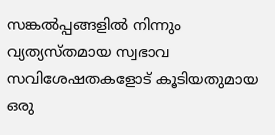സങ്കല്‍പ്പങ്ങളില്‍ നിന്നും വ്യത്യസ്തമായ സ്വഭാവ സവിശേഷതകളോട് കൂടിയതുമായ ഒരു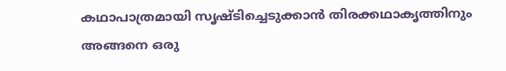കഥാപാത്രമായി സൃഷ്ടിച്ചെടുക്കാന്‍ തിരക്കഥാകൃത്തിനും അങ്ങനെ ഒരു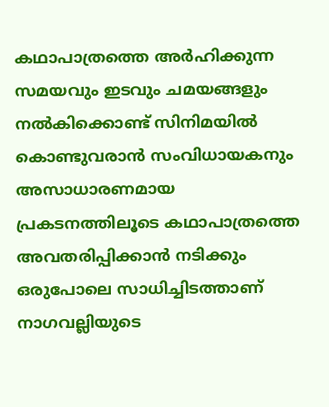കഥാപാത്രത്തെ അര്‍ഹിക്കുന്ന സമയവും ഇടവും ചമയങ്ങളും നല്‍കിക്കൊണ്ട് സിനിമയില്‍ കൊണ്ടുവരാന്‍ സംവിധായകനും അസാധാരണമായ പ്രകടനത്തിലൂടെ കഥാപാത്രത്തെ അവതരിപ്പിക്കാന്‍ നടിക്കും ഒരുപോലെ സാധിച്ചിടത്താണ് നാഗവല്ലിയുടെ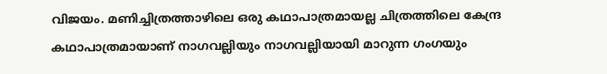വിജയം. മണിച്ചിത്രത്താഴിലെ ഒരു കഥാപാത്രമായല്ല ചിത്രത്തിലെ കേന്ദ്ര കഥാപാത്രമായാണ് നാഗവല്ലിയും നാഗവല്ലിയായി മാറുന്ന ഗംഗയും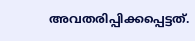അവതരിപ്പിക്കപ്പെട്ടത്.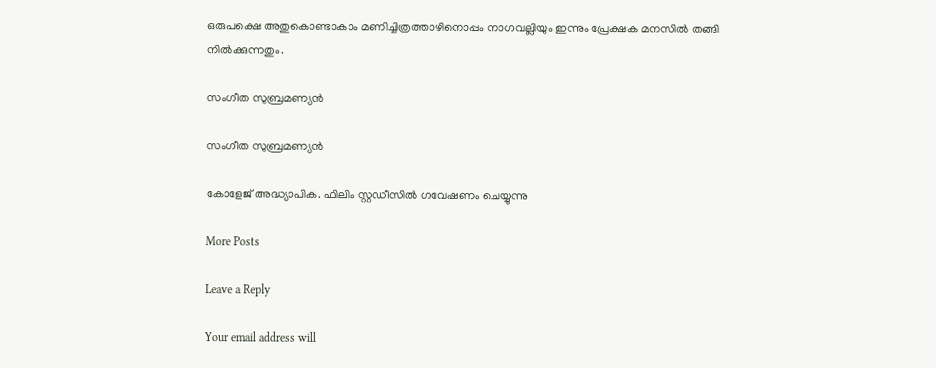ഒരുപക്ഷെ അതുകൊണ്ടാകാം മണിച്ചിത്രത്താഴിനൊപ്പം നാഗവല്ലിയും ഇന്നും പ്രേക്ഷക മനസില്‍ തങ്ങി നില്‍ക്കുന്നതും.

സംഗീത സുബ്രമണ്യൻ

സംഗീത സുബ്രമണ്യൻ

കോളേജ് അദ്ധ്യാപിക. ഫിലിം സ്റ്റഡീസിൽ ഗവേഷണം ചെയ്യുന്നു

More Posts

Leave a Reply

Your email address will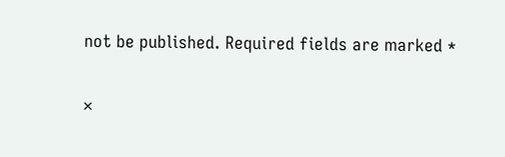not be published. Required fields are marked *

×